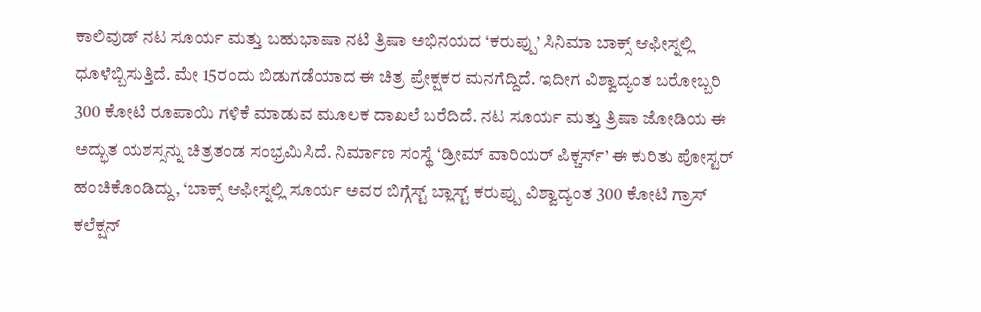ಕಾಲಿವುಡ್ ನಟ ಸೂರ್ಯ ಮತ್ತು ಬಹುಭಾಷಾ ನಟಿ ತ್ರಿಷಾ ಅಭಿನಯದ ‘ಕರುಪ್ಪು’ ಸಿನಿಮಾ ಬಾಕ್ಸ್ ಆಫೀಸ್ನಲ್ಲಿ ಧೂಳೆಬ್ಬಿಸುತ್ತಿದೆ. ಮೇ 15ರಂದು ಬಿಡುಗಡೆಯಾದ ಈ ಚಿತ್ರ ಪ್ರೇಕ್ಷಕರ ಮನಗೆದ್ದಿದೆ. ಇದೀಗ ವಿಶ್ವಾದ್ಯಂತ ಬರೋಬ್ಬರಿ 300 ಕೋಟಿ ರೂಪಾಯಿ ಗಳಿಕೆ ಮಾಡುವ ಮೂಲಕ ದಾಖಲೆ ಬರೆದಿದೆ. ನಟ ಸೂರ್ಯ ಮತ್ತು ತ್ರಿಷಾ ಜೋಡಿಯ ಈ ಅದ್ಭುತ ಯಶಸ್ಸನ್ನು ಚಿತ್ರತಂಡ ಸಂಭ್ರಮಿಸಿದೆ. ನಿರ್ಮಾಣ ಸಂಸ್ಥೆ ‘ಡ್ರೀಮ್ ವಾರಿಯರ್ ಪಿಕ್ಚರ್ಸ್’ ಈ ಕುರಿತು ಪೋಸ್ಟರ್ ಹಂಚಿಕೊಂಡಿದ್ದು, ‘ಬಾಕ್ಸ್ ಆಫೀಸ್ನಲ್ಲಿ ಸೂರ್ಯ ಅವರ ಬಿಗ್ಗೆಸ್ಟ್ ಬ್ಲಾಸ್ಟ್ ಕರುಪ್ಪು ವಿಶ್ವಾದ್ಯಂತ 300 ಕೋಟಿ ಗ್ರಾಸ್ ಕಲೆಕ್ಷನ್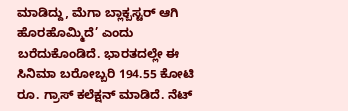ಮಾಡಿದ್ದು, ಮೆಗಾ ಬ್ಲಾಕ್ಬಸ್ಟರ್ ಆಗಿ ಹೊರಹೊಮ್ಮಿದೆ’ ಎಂದು ಬರೆದುಕೊಂಡಿದೆ. ಭಾರತದಲ್ಲೇ ಈ ಸಿನಿಮಾ ಬರೋಬ್ಬರಿ 194.55 ಕೋಟಿ ರೂ. ಗ್ರಾಸ್ ಕಲೆಕ್ಷನ್ ಮಾಡಿದೆ. ನೆಟ್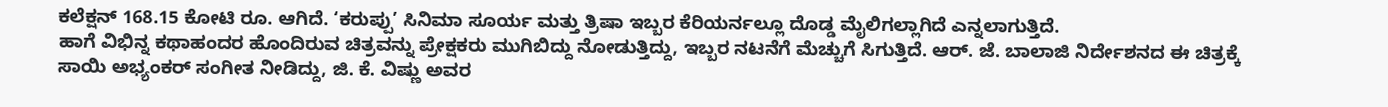ಕಲೆಕ್ಷನ್ 168.15 ಕೋಟಿ ರೂ. ಆಗಿದೆ. ‘ಕರುಪ್ಪು’ ಸಿನಿಮಾ ಸೂರ್ಯ ಮತ್ತು ತ್ರಿಷಾ ಇಬ್ಬರ ಕೆರಿಯರ್ನಲ್ಲೂ ದೊಡ್ಡ ಮೈಲಿಗಲ್ಲಾಗಿದೆ ಎನ್ನಲಾಗುತ್ತಿದೆ.
ಹಾಗೆ ವಿಭಿನ್ನ ಕಥಾಹಂದರ ಹೊಂದಿರುವ ಚಿತ್ರವನ್ನು ಪ್ರೇಕ್ಷಕರು ಮುಗಿಬಿದ್ದು ನೋಡುತ್ತಿದ್ದು, ಇಬ್ಬರ ನಟನೆಗೆ ಮೆಚ್ಚುಗೆ ಸಿಗುತ್ತಿದೆ. ಆರ್. ಜೆ. ಬಾಲಾಜಿ ನಿರ್ದೇಶನದ ಈ ಚಿತ್ರಕ್ಕೆ ಸಾಯಿ ಅಭ್ಯಂಕರ್ ಸಂಗೀತ ನೀಡಿದ್ದು, ಜಿ. ಕೆ. ವಿಷ್ಣು ಅವರ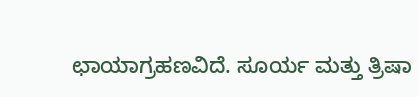ಛಾಯಾಗ್ರಹಣವಿದೆ. ಸೂರ್ಯ ಮತ್ತು ತ್ರಿಷಾ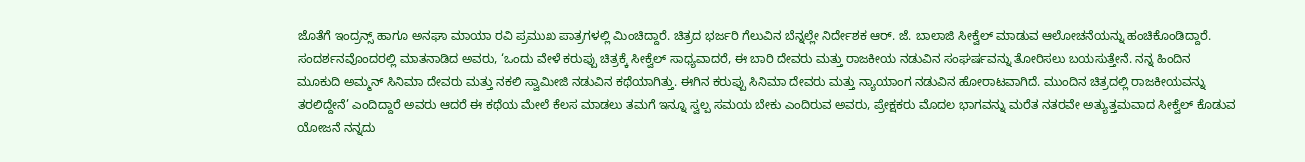ಜೊತೆಗೆ ಇಂದ್ರನ್ಸ್ ಹಾಗೂ ಅನಘಾ ಮಾಯಾ ರವಿ ಪ್ರಮುಖ ಪಾತ್ರಗಳಲ್ಲಿ ಮಿಂಚಿದ್ದಾರೆ. ಚಿತ್ರದ ಭರ್ಜರಿ ಗೆಲುವಿನ ಬೆನ್ನಲ್ಲೇ ನಿರ್ದೇಶಕ ಆರ್. ಜೆ. ಬಾಲಾಜಿ ಸೀಕ್ವೆಲ್ ಮಾಡುವ ಆಲೋಚನೆಯನ್ನು ಹಂಚಿಕೊಂಡಿದ್ದಾರೆ. ಸಂದರ್ಶನವೊಂದರಲ್ಲಿ ಮಾತನಾಡಿದ ಅವರು, ‘ಒಂದು ವೇಳೆ ಕರುಪ್ಪು ಚಿತ್ರಕ್ಕೆ ಸೀಕ್ವೆಲ್ ಸಾಧ್ಯವಾದರೆ, ಈ ಬಾರಿ ದೇವರು ಮತ್ತು ರಾಜಕೀಯ ನಡುವಿನ ಸಂಘರ್ಷವನ್ನು ತೋರಿಸಲು ಬಯಸುತ್ತೇನೆ. ನನ್ನ ಹಿಂದಿನ ಮೂಕುದಿ ಅಮ್ಮನ್ ಸಿನಿಮಾ ದೇವರು ಮತ್ತು ನಕಲಿ ಸ್ವಾಮೀಜಿ ನಡುವಿನ ಕಥೆಯಾಗಿತ್ತು. ಈಗಿನ ಕರುಪ್ಪು ಸಿನಿಮಾ ದೇವರು ಮತ್ತು ನ್ಯಾಯಾಂಗ ನಡುವಿನ ಹೋರಾಟವಾಗಿದೆ. ಮುಂದಿನ ಚಿತ್ರದಲ್ಲಿ ರಾಜಕೀಯವನ್ನು ತರಲಿದ್ದೇನೆ’ ಎಂದಿದ್ದಾರೆ ಅವರು ಆದರೆ ಈ ಕಥೆಯ ಮೇಲೆ ಕೆಲಸ ಮಾಡಲು ತಮಗೆ ಇನ್ನೂ ಸ್ವಲ್ಪ ಸಮಯ ಬೇಕು ಎಂದಿರುವ ಅವರು, ಪ್ರೇಕ್ಷಕರು ಮೊದಲ ಭಾಗವನ್ನು ಮರೆತ ನತರವೇ ಅತ್ಯುತ್ತಮವಾದ ಸೀಕ್ವೆಲ್ ಕೊಡುವ ಯೋಜನೆ ನನ್ನದು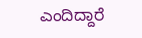ಎಂದಿದ್ದಾರೆ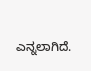ಎನ್ನಲಾಗಿದೆ.